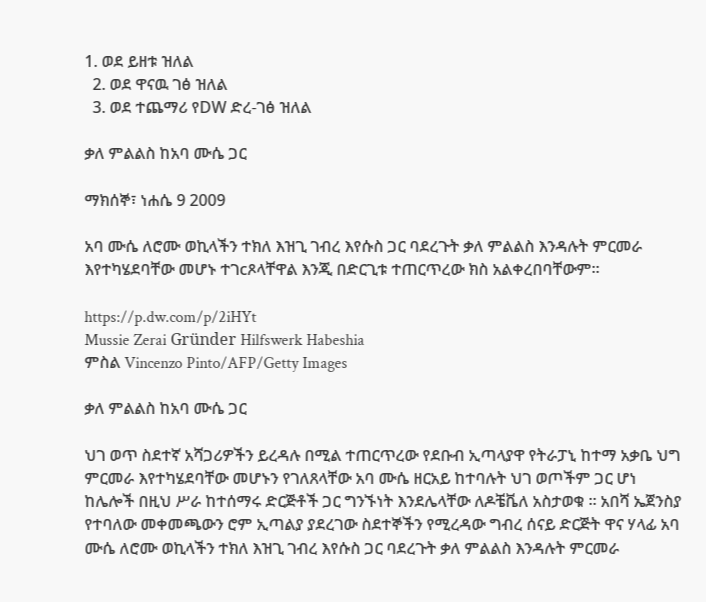1. ወደ ይዘቱ ዝለል
  2. ወደ ዋናዉ ገፅ ዝለል
  3. ወደ ተጨማሪ የDW ድረ-ገፅ ዝለል

ቃለ ምልልስ ከአባ ሙሴ ጋር

ማክሰኞ፣ ነሐሴ 9 2009

አባ ሙሴ ለሮሙ ወኪላችን ተክለ እዝጊ ገብረ እየሱስ ጋር ባደረጉት ቃለ ምልልስ እንዳሉት ምርመራ እየተካሄደባቸው መሆኑ ተገcጾላቸዋል እንጂ በድርጊቱ ተጠርጥረው ክስ አልቀረበባቸውም።

https://p.dw.com/p/2iHYt
Mussie Zerai Gründer Hilfswerk Habeshia
ምስል Vincenzo Pinto/AFP/Getty Images

ቃለ ምልልስ ከአባ ሙሴ ጋር

ህገ ወጥ ስደተኛ አሻጋሪዎችን ይረዳሉ በሚል ተጠርጥረው የደቡብ ኢጣላያዋ የትራፓኒ ከተማ አቃቤ ህግ ምርመራ እየተካሄደባቸው መሆኑን የገለጸላቸው አባ ሙሴ ዘርአይ ከተባሉት ህገ ወጦችም ጋር ሆነ ከሌሎች በዚህ ሥራ ከተሰማሩ ድርጅቶች ጋር ግንኙነት እንደሌላቸው ለዶቼቬለ አስታወቁ ። አበሻ ኤጀንስያ የተባለው መቀመጫውን ሮም ኢጣልያ ያደረገው ስደተኞችን የሚረዳው ግብረ ሰናይ ድርጅት ዋና ሃላፊ አባ ሙሴ ለሮሙ ወኪላችን ተክለ እዝጊ ገብረ እየሱስ ጋር ባደረጉት ቃለ ምልልስ እንዳሉት ምርመራ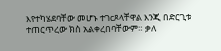እየተካሄደባቸው መሆኑ ተገcጾላቸዋል እንጂ በድርጊቱ ተጠርጥረው ክስ አልቀረበባቸውም። ቃለ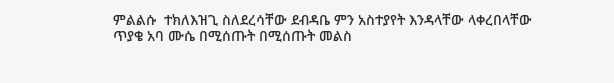ምልልሱ  ተክለእዝጊ ስለደረሳቸው ደብዳቤ ምን አስተያየት እንዳላቸው ላቀረበላቸው ጥያቄ አባ ሙሴ በሚሰጡት በሚሰጡት መልስ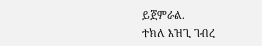ይጀምራል.
ተክለ እዝጊ ገብረ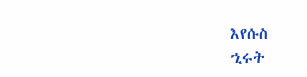እየሱስ
ኂሩት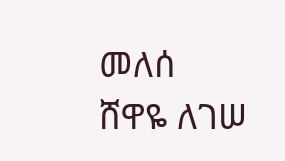መለሰ
ሸዋዬ ለገሠ